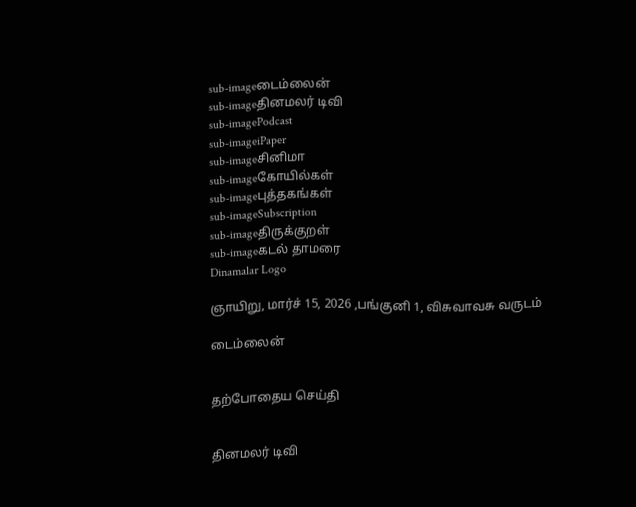sub-imageடைம்லைன்
sub-imageதினமலர் டிவி
sub-imagePodcast
sub-imageiPaper
sub-imageசினிமா
sub-imageகோயில்கள்
sub-imageபுத்தகங்கள்
sub-imageSubscription
sub-imageதிருக்குறள்
sub-imageகடல் தாமரை
Dinamalar Logo

ஞாயிறு, மார்ச் 15, 2026 ,பங்குனி 1, விசுவாவசு வருடம்

டைம்லைன்


தற்போதைய செய்தி


தினமலர் டிவி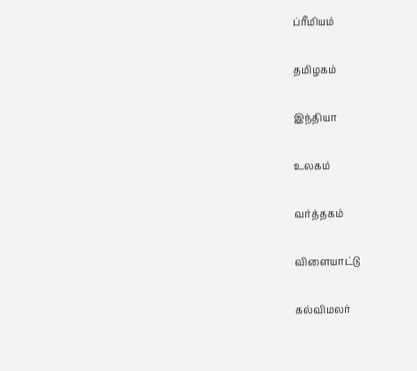ப்ரீமியம்


தமிழகம்


இந்தியா


உலகம்


வர்த்தகம்


விளையாட்டு


கல்விமலர்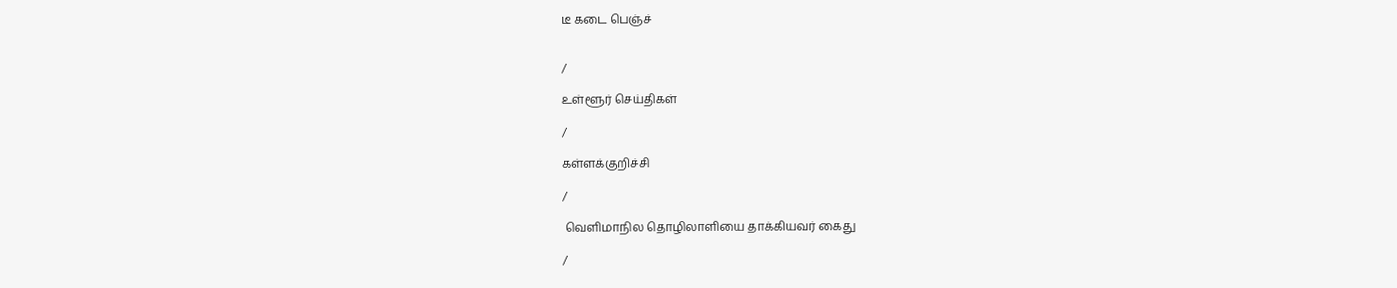டீ கடை பெஞ்ச்


/

உள்ளூர் செய்திகள்

/

கள்ளக்குறிச்சி

/

 வெளிமாநில தொழிலாளியை தாக்கியவர் கைது

/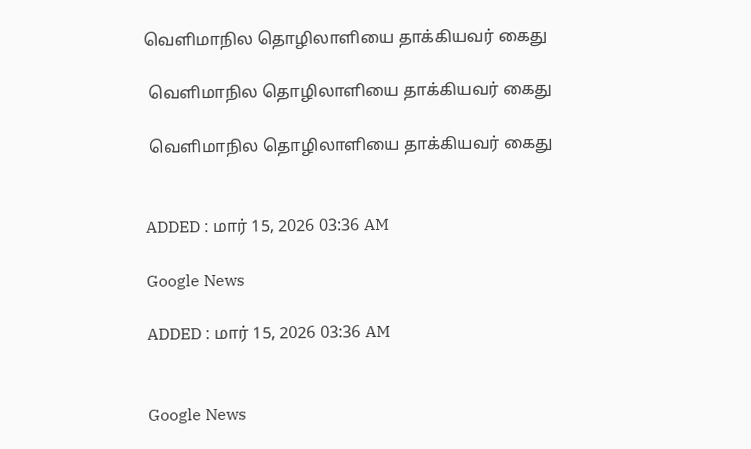வெளிமாநில தொழிலாளியை தாக்கியவர் கைது

 வெளிமாநில தொழிலாளியை தாக்கியவர் கைது

 வெளிமாநில தொழிலாளியை தாக்கியவர் கைது


ADDED : மார் 15, 2026 03:36 AM

Google News

ADDED : மார் 15, 2026 03:36 AM


Google News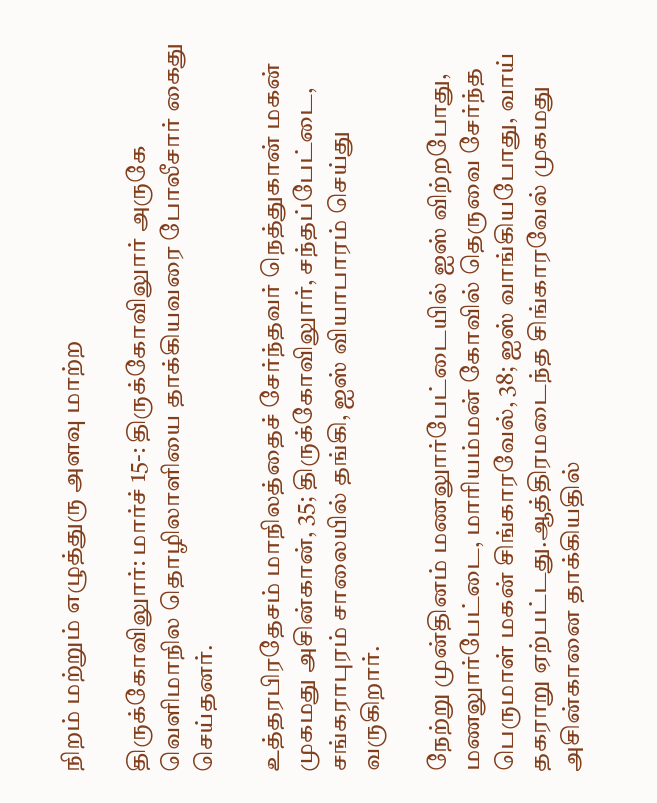நிறம் மற்றும் எழுத்துரு அளவு மாற்ற

திருக்கோவிலுார்: மார்ச் 15-: திருக்கோவிலுார் அருகே வெளிமாநில தொழிலாளியை தாக்கியவரை போலீசார் கைது செய்தனர்.

உத்தரபிரதேசம் மாநிலத்தைச் சேர்ந்தவர் நெத்துகான் மகன் முகமது அசின்கான், 35; திருக்கோவிலுார், சந்தப்பேட்டை, சங்கராபுரம் சாலையில் தங்கி, ஐஸ் வியாபாரம் செய்து வருகிறார்.

நேற்று முன்தினம் மணலுார்பேட்டையில் ஐஸ் விற்றபோது, மணலுார்பேட்டை, மாரியம்மன் கோவில் தெருவை சேர்ந்த பெருமாள் மகன் சிங்காரவேல், 38; ஐஸ் வாங்கியபோது, வாய் தகராறு ஏற்பட்டது.ஆத்திரமடைந்த சிங்காரவேல் முகமது அசின்கானை தாக்கியதில்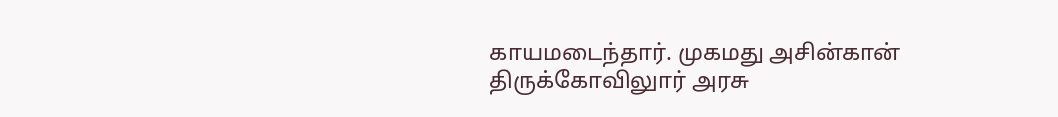காயமடைந்தார். முகமது அசின்கான் திருக்கோவிலுார் அரசு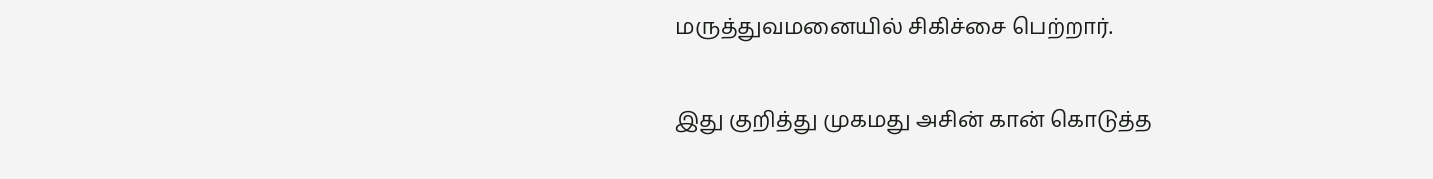மருத்துவமனையில் சிகிச்சை பெற்றார்.

இது குறித்து முகமது அசின் கான் கொடுத்த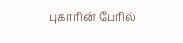புகாரின் பேரில்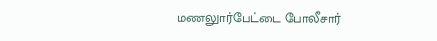மணலுார்பேட்டை போலீசார்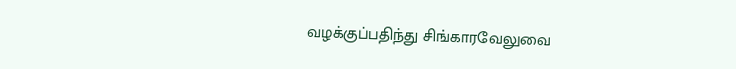வழக்குப்பதிந்து சிங்காரவேலுவை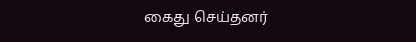கைது செய்தனர்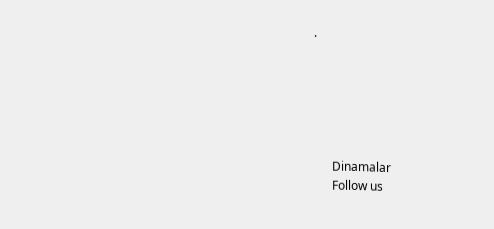.






      Dinamalar
      Follow us